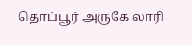தொப்பூர் அருகே லாரி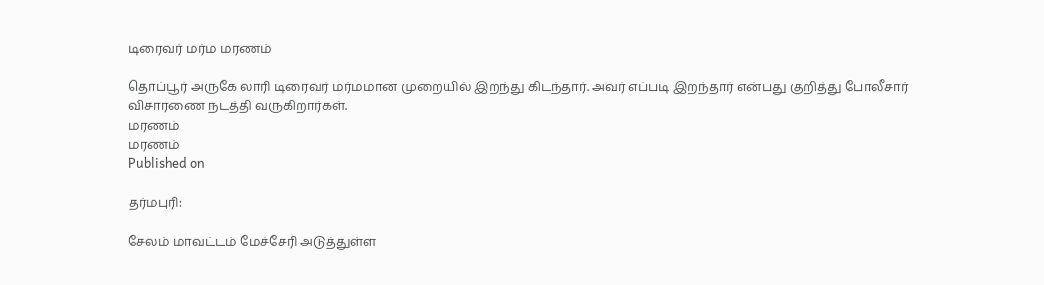டிரைவர் மர்ம மரணம்

தொப்பூர் அருகே லாரி டிரைவர் மர்மமான முறையில் இறந்து கிடந்தார். அவர் எப்படி இறந்தார் என்பது குறித்து போலீசார் விசாரணை நடத்தி வருகிறார்கள்.
மரணம்
மரணம்
Published on

தர்மபுரி:

சேலம் மாவட்டம் மேச்சேரி அடுத்துள்ள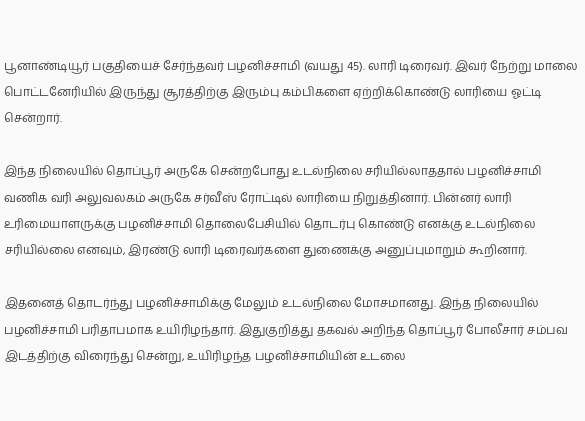பூனாண்டியூர் பகுதியைச் சேர்ந்தவர் பழனிச்சாமி (வயது 45). லாரி டிரைவர். இவர் நேற்று மாலை பொட்டனேரியில் இருந்து சூரத்திற்கு இரும்பு கம்பிகளை ஏற்றிக்கொண்டு லாரியை ஓட்டி சென்றார்.

இந்த நிலையில் தொப்பூர் அருகே சென்றபோது உடல்நிலை சரியில்லாததால் பழனிச்சாமி வணிக வரி அலுவலகம் அருகே சர்வீஸ் ரோட்டில் லாரியை நிறுத்தினார். பின்னர் லாரி உரிமையாளருக்கு பழனிச்சாமி தொலைபேசியில் தொடர்பு கொண்டு எனக்கு உடல்நிலை சரியில்லை எனவும், இரண்டு லாரி டிரைவர்களை துணைக்கு அனுப்புமாறும் கூறினார்.

இதனைத் தொடர்ந்து பழனிச்சாமிக்கு மேலும் உடல்நிலை மோசமானது. இந்த நிலையில் பழனிச்சாமி பரிதாபமாக உயிரிழந்தார். இதுகுறித்து தகவல் அறிந்த தொப்பூர் போலீசார் சம்பவ இடத்திற்கு விரைந்து சென்று, உயிரிழந்த பழனிச்சாமியின் உடலை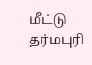மீட்டு தர்மபுரி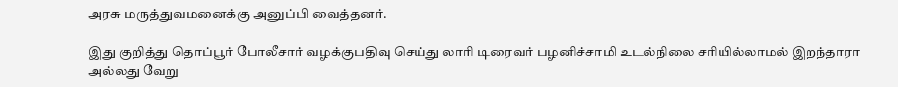அரசு மருத்துவமனைக்கு அனுப்பி வைத்தனர்.

இது குறித்து தொப்பூர் போலீசார் வழக்குபதிவு செய்து லாரி டிரைவர் பழனிச்சாமி உடல்நிலை சரியில்லாமல் இறந்தாரா அல்லது வேறு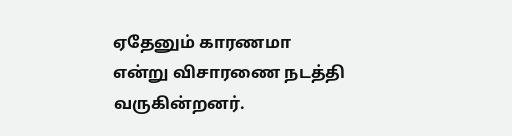ஏதேனும் காரணமா என்று விசாரணை நடத்தி வருகின்றனர்.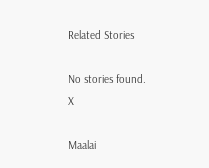Related Stories

No stories found.
X

Maalai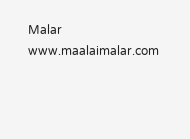Malar
www.maalaimalar.com